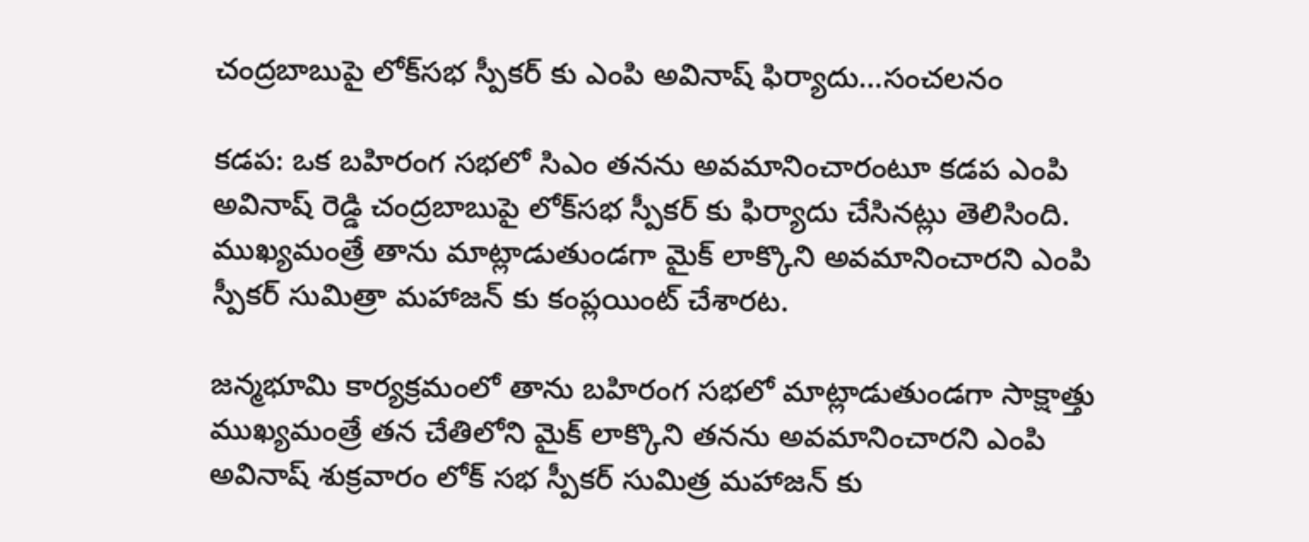చంద్రబాబుపై లోక్‌సభ స్పీకర్ కు ఎంపి అవినాష్ ఫిర్యాదు...సంచలనం

కడప: ఒక బహిరంగ సభలో సిఎం తనను అవమానించారంటూ కడప ఎంపి అవినాష్‌ రెడ్డి చంద్రబాబుపై లోక్‌సభ స్పీకర్‌ కు ఫిర్యాదు చేసినట్లు తెలిసింది. ముఖ్యమంత్రే తాను మాట్లాడుతుండగా మైక్ లాక్కొని అవమానించారని ఎంపి స్పీకర్ సుమిత్రా మహాజన్ కు కంప్లయింట్ చేశారట.

జన్మభూమి కార్యక్రమంలో తాను బహిరంగ సభలో మాట్లాడుతుండగా సాక్షాత్తు ముఖ్యమంత్రే తన చేతిలోని మైక్ లాక్కొని తనను అవమానించారని ఎంపి అవినాష్ శుక్రవారం లోక్ సభ స్పీకర్ సుమిత్ర మహాజన్ కు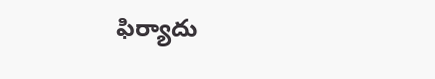ఫిర్యాదు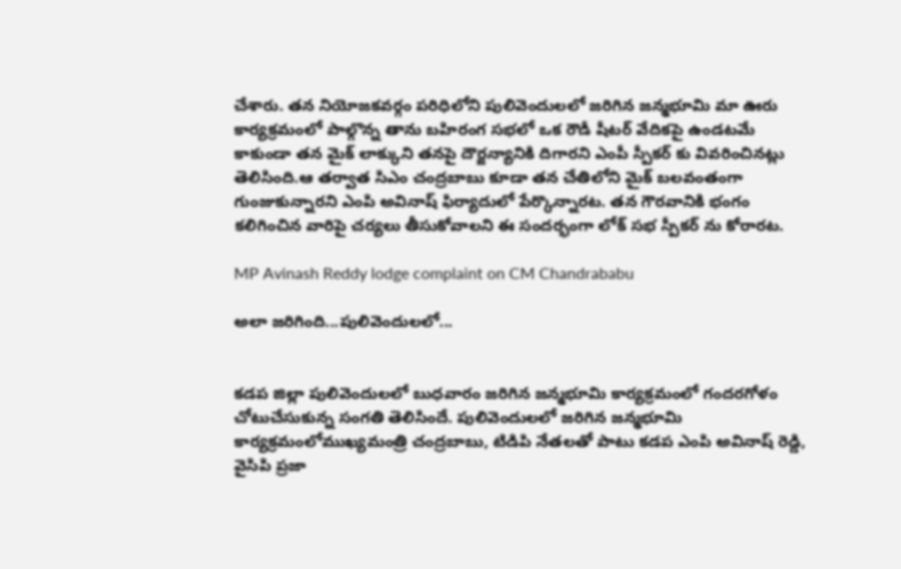చేశారు. తన నియోజకవర్గం పరిధిలోని పులివెందులలో జరిగిన జన్మభూమి మా ఊరు కార్యక్రమంలో పాల్గొన్న తాను బహిరంగ సభలో ఒక రౌడీ షీటర్‌ వేదికపై ఉండటమే కాకుండా తన మైక్‌ లాక్కుని తనపై దౌర్జన్యానికి దిగారని ఎంపీ స్పీకర్ కు వివరించినట్లు తెలిసింది.ఆ తర్వాత సిఎం చంద్రబాబు కూడా తన చేతిలోని మైక్ బలవంతంగా గుంజుకున్నారని ఎంపి అవినాష్ ఫిర్యాదులో పేర్కొన్నారట. తన గౌరవానికి భంగం కలిగించిన వారిపై చర్యలు తీసుకోవాలని ఈ సందర్భంగా లోక్ సభ స్పీకర్ ను కోరారట.

MP Avinash Reddy lodge complaint on CM Chandrababu

అలా జరిగింది...పులివెందులలో...


కడప జిల్లా పులివెందులలో బుధవారం జరిగిన జన్మభూమి కార్యక్రమంలో గందరగోళం చోటుచేసుకున్న సంగతి తెలిసిందే. పులివెందులలో జరిగిన జన్మభూమి కార్యక్రమంలోముఖ్యమంత్రి చంద్రబాబు, టిడిపి నేతలతో పాటు కడప ఎంపి అవినాష్ రెడ్డి, వైసిపి ప్రజా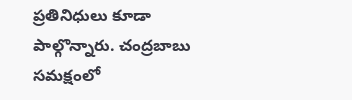ప్రతినిధులు కూడా పాల్గొన్నారు. చంద్రబాబు సమక్షంలో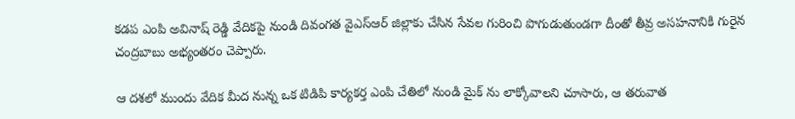కడప ఎంపి అవినాష్ రెడ్డి వేదికపై నుండి దివంగత వైఎస్ఆర్ జిల్లాకు చేసిన సేవల గురించి పొగుడుతుండగా దీంతో తీవ్ర అసహనానికి గురైన చంద్రబాబు అభ్యంతరం చెప్పారు.

ఆ దశలో ముందు వేదిక మీద నున్న ఒక టిడిపి కార్యకర్త ఎంపి చేతిలో నుండి మైక్ ను లాక్కోవాలని చూసారు, ఆ తరువాత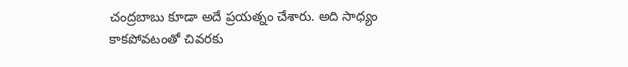చంద్రబాబు కూడా అదే ప్రయత్నం చేశారు. అది సాధ్యం కాకపోవటంతో చివరకు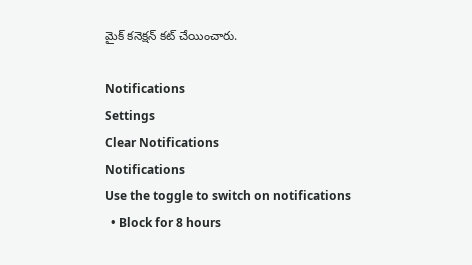మైక్ కనెక్షన్ కట్ చేయించారు.

Notifications
Settings
Clear Notifications
Notifications
Use the toggle to switch on notifications
  • Block for 8 hours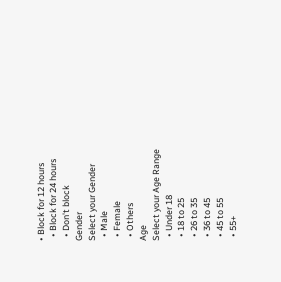• Block for 12 hours
  • Block for 24 hours
  • Don't block
Gender
Select your Gender
  • Male
  • Female
  • Others
Age
Select your Age Range
  • Under 18
  • 18 to 25
  • 26 to 35
  • 36 to 45
  • 45 to 55
  • 55+